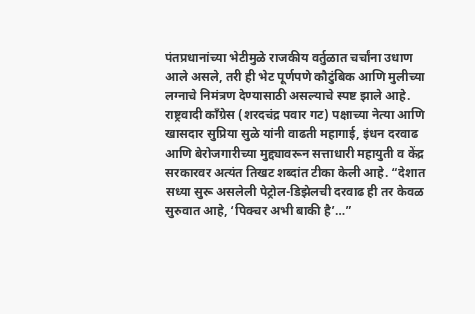पंतप्रधानांच्या भेटीमुळे राजकीय वर्तुळात चर्चांना उधाण आले असले, तरी ही भेट पूर्णपणे कौटुंबिक आणि मुलीच्या लग्नाचे निमंत्रण देण्यासाठी असल्याचे स्पष्ट झाले आहे.
राष्ट्रवादी काँग्रेस (शरदचंद्र पवार गट) पक्षाच्या नेत्या आणि खासदार सुप्रिया सुळे यांनी वाढती महागाई, इंधन दरवाढ आणि बेरोजगारीच्या मुद्द्यावरून सत्ताधारी महायुती व केंद्र सरकारवर अत्यंत तिखट शब्दांत टीका केली आहे. “देशात सध्या सुरू असलेली पेट्रोल-डिझेलची दरवाढ ही तर केवळ सुरुवात आहे, ‘पिक्चर अभी बाकी है’…”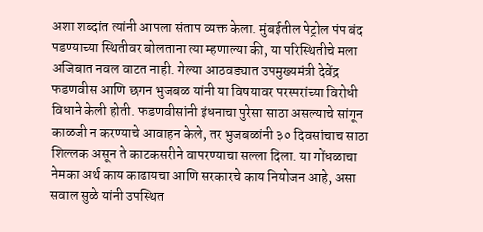अशा शब्दांत त्यांनी आपला संताप व्यक्त केला. मुंबईतील पेट्रोल पंप बंद पडण्याच्या स्थितीवर बोलताना त्या म्हणाल्या की, या परिस्थितीचे मला अजिबात नवल वाटत नाही. गेल्या आठवड्यात उपमुख्यमंत्री देवेंद्र फडणवीस आणि छगन भुजबळ यांनी या विषयावर परस्परांच्या विरोधी विधाने केली होती. फडणवीसांनी इंधनाचा पुरेसा साठा असल्याचे सांगून काळजी न करण्याचे आवाहन केले, तर भुजबळांनी ३० दिवसांचाच साठा शिल्लक असून ते काटकसरीने वापरण्याचा सल्ला दिला. या गोंधळाचा नेमका अर्थ काय काढायचा आणि सरकारचे काय नियोजन आहे, असा सवाल सुळे यांनी उपस्थित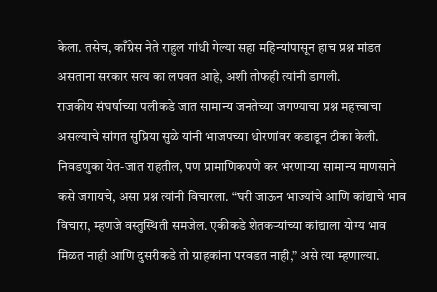केला. तसेच, काँग्रेस नेते राहुल गांधी गेल्या सहा महिन्यांपासून हाच प्रश्न मांडत असताना सरकार सत्य का लपवत आहे, अशी तोफही त्यांनी डागली.
राजकीय संघर्षाच्या पलीकडे जात सामान्य जनतेच्या जगण्याचा प्रश्न महत्त्वाचा असल्याचे सांगत सुप्रिया सुळे यांनी भाजपच्या धोरणांवर कडाडून टीका केली. निवडणुका येत-जात राहतील, पण प्रामाणिकपणे कर भरणाऱ्या सामान्य माणसाने कसे जगायचे, असा प्रश्न त्यांनी विचारला. “घरी जाऊन भाज्यांचे आणि कांद्याचे भाव विचारा, म्हणजे वस्तुस्थिती समजेल. एकीकडे शेतकऱ्यांच्या कांद्याला योग्य भाव मिळत नाही आणि दुसरीकडे तो ग्राहकांना परवडत नाही,” असे त्या म्हणाल्या.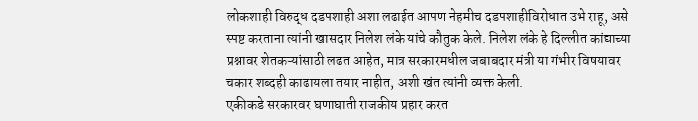लोकशाही विरुद्ध दडपशाही अशा लढाईत आपण नेहमीच दडपशाहीविरोधात उभे राहू, असे स्पष्ट करताना त्यांनी खासदार निलेश लंके यांचे कौतुक केले. निलेश लंके हे दिल्लीत कांद्याच्या प्रश्नावर शेतकऱ्यांसाठी लढत आहेत, मात्र सरकारमधील जबाबदार मंत्री या गंभीर विषयावर चकार शब्दही काढायला तयार नाहीत, अशी खंत त्यांनी व्यक्त केली.
एकीकडे सरकारवर घणाघाती राजकीय प्रहार करत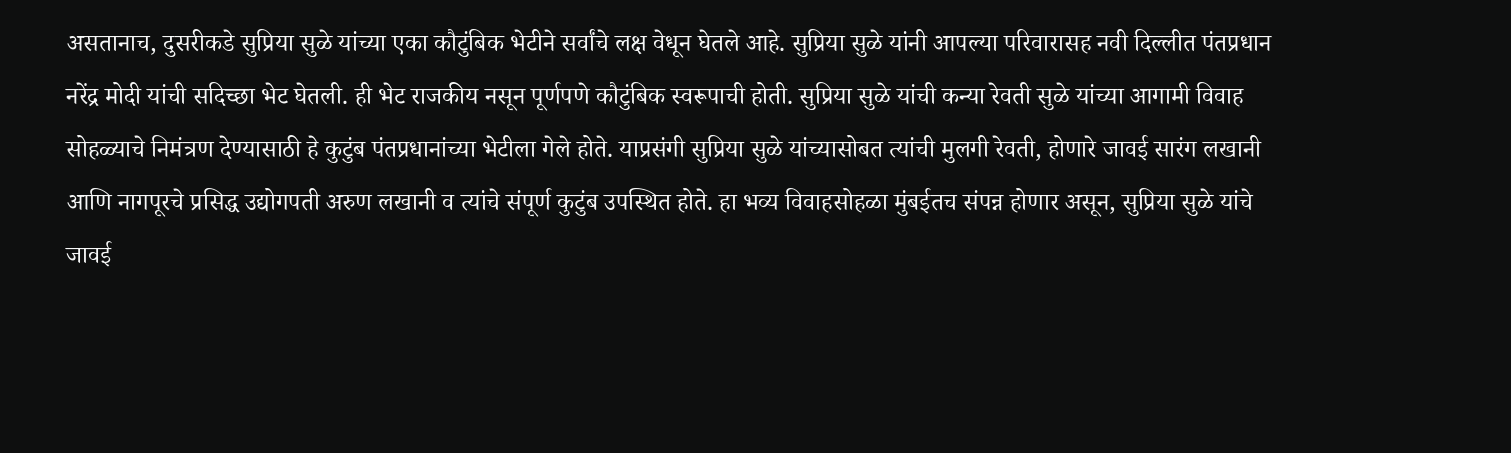असतानाच, दुसरीकडे सुप्रिया सुळे यांच्या एका कौटुंबिक भेटीने सर्वांचे लक्ष वेधून घेतले आहे. सुप्रिया सुळे यांनी आपल्या परिवारासह नवी दिल्लीत पंतप्रधान नरेंद्र मोदी यांची सदिच्छा भेट घेतली. ही भेट राजकीय नसून पूर्णपणे कौटुंबिक स्वरूपाची होती. सुप्रिया सुळे यांची कन्या रेवती सुळे यांच्या आगामी विवाह सोहळ्याचे निमंत्रण देण्यासाठी हे कुटुंब पंतप्रधानांच्या भेटीला गेले होते. याप्रसंगी सुप्रिया सुळे यांच्यासोबत त्यांची मुलगी रेवती, होणारे जावई सारंग लखानी आणि नागपूरचे प्रसिद्ध उद्योगपती अरुण लखानी व त्यांचे संपूर्ण कुटुंब उपस्थित होते. हा भव्य विवाहसोहळा मुंबईतच संपन्न होणार असून, सुप्रिया सुळे यांचे जावई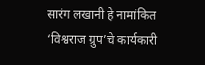सारंग लखानी हे नामांकित ‘विश्वराज ग्रुप’चे कार्यकारी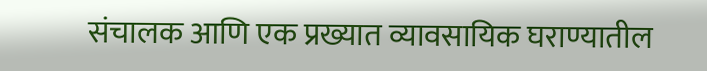संचालक आणि एक प्रख्यात व्यावसायिक घराण्यातील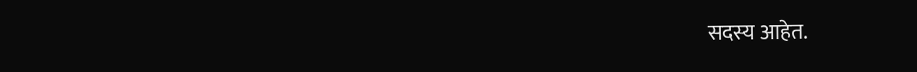सदस्य आहेत.